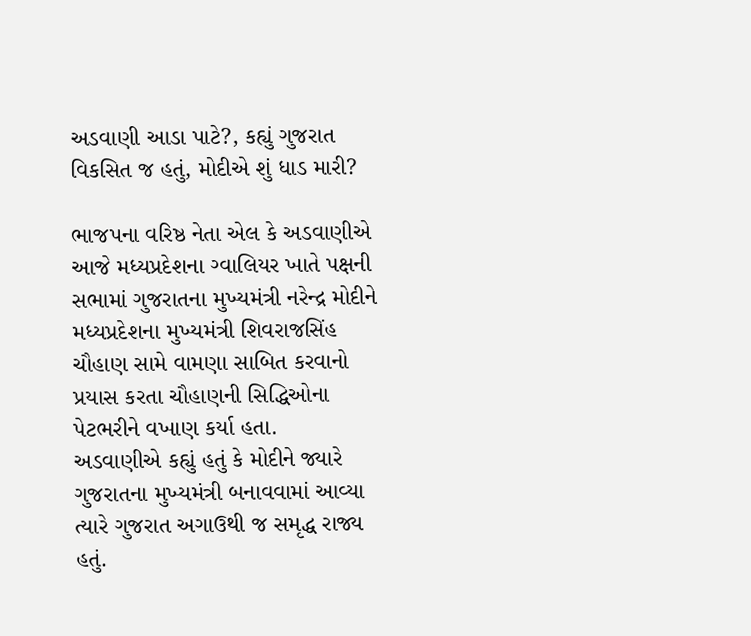અડવાણી આડા પાટે?, કહ્યું ગુજરાત વિકસિત જ હતું, મોદીએ શું ધાડ મારી?

ભાજપના વરિષ્ઠ નેતા એલ કે અડવાણીએ આજે મધ્યપ્રદેશના ગ્વાલિયર ખાતે પક્ષની સભામાં ગુજરાતના મુખ્યમંત્રી નરેન્દ્ર મોદીને મધ્યપ્રદેશના મુખ્યમંત્રી શિવરાજસિંહ ચૌહાણ સામે વામણા સાબિત કરવાનો પ્રયાસ કરતા ચૌહાણની સિદ્ધિઓના પેટભરીને વખાણ કર્યા હતા.
અડવાણીએ કહ્યું હતું કે મોદીને જ્યારે ગુજરાતના મુખ્યમંત્રી બનાવવામાં આવ્યા ત્યારે ગુજરાત અગાઉથી જ સમૃદ્ધ રાજ્ય હતું.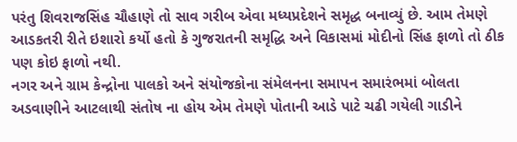પરંતુ શિવરાજસિંહ ચૌહાણે તો સાવ ગરીબ એવા મધ્યપ્રદેશને સમૃદ્ધ બનાવ્યું છે. આમ તેમણે આડકતરી રીતે ઇશારો કર્યો હતો કે ગુજરાતની સમૃદ્ધિ અને વિકાસમાં મોદીનો સિંહ ફાળો તો ઠીક પણ કોઇ ફાળો નથી.
નગર અને ગ્રામ કેન્દ્રોના પાલકો અને સંયોજકોના સંમેલનના સમાપન સમારંભમાં બોલતા અડવાણીને આટલાથી સંતોષ ના હોય એમ તેમણે પોતાની આડે પાટે ચઢી ગયેલી ગાડીને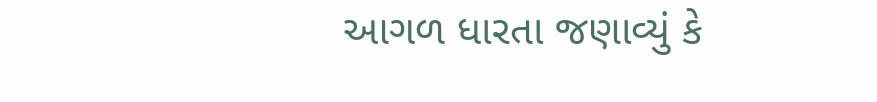આગળ ધારતા જણાવ્યું કે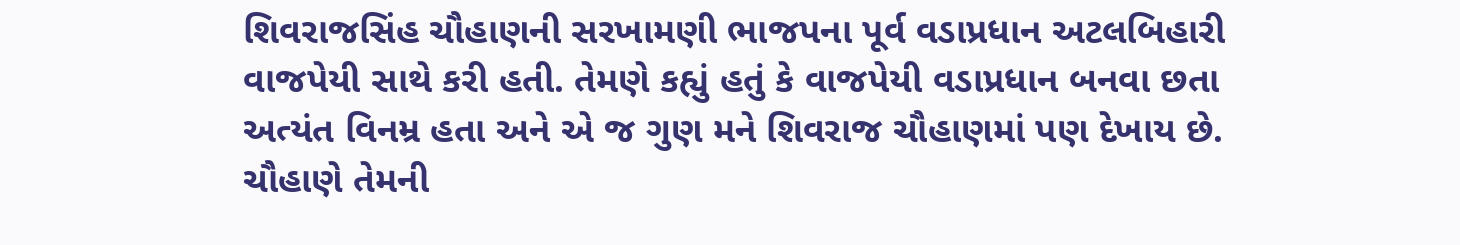શિવરાજસિંહ ચૌહાણની સરખામણી ભાજપના પૂર્વ વડાપ્રધાન અટલબિહારી વાજપેયી સાથે કરી હતી. તેમણે કહ્યું હતું કે વાજપેયી વડાપ્રધાન બનવા છતા અત્યંત વિનમ્ર હતા અને એ જ ગુણ મને શિવરાજ ચૌહાણમાં પણ દેખાય છે. ચૌહાણે તેમની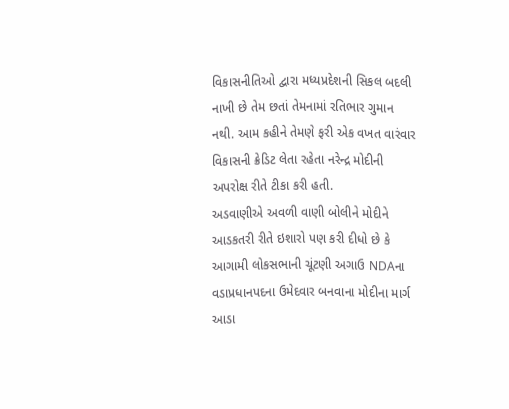વિકાસનીતિઓ દ્વારા મધ્યપ્રદેશની સિકલ બદલી નાખી છે તેમ છતાં તેમનામાં રતિભાર ગુમાન નથી. આમ કહીને તેમણે ફરી એક વખત વારંવાર વિકાસની ક્રેડિટ લેતા રહેતા નરેન્દ્ર મોદીની અપરોક્ષ રીતે ટીકા કરી હતી.
અડવાણીએ અવળી વાણી બોલીને મોદીને આડકતરી રીતે ઇશારો પણ કરી દીધો છે કે આગામી લોકસભાની ચૂંટણી અગાઉ NDAના વડાપ્રધાનપદના ઉમેદવાર બનવાના મોદીના માર્ગ આડા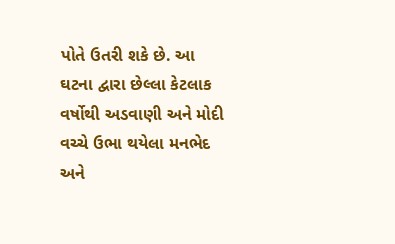પોતે ઉતરી શકે છે. આ ઘટના દ્વારા છેલ્લા કેટલાક વર્ષોથી અડવાણી અને મોદી વચ્ચે ઉભા થયેલા મનભેદ અને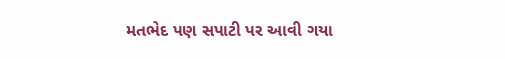મતભેદ પણ સપાટી પર આવી ગયા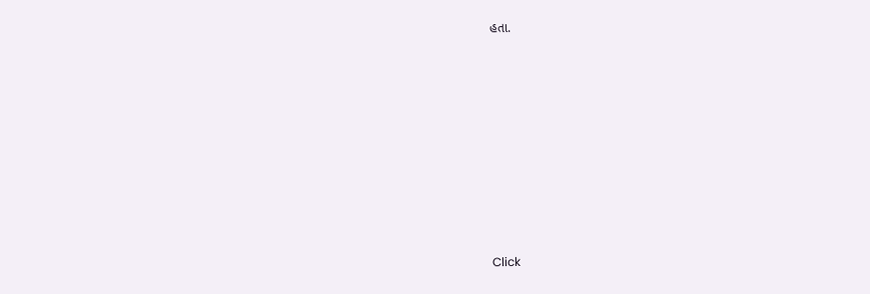હતા.












Click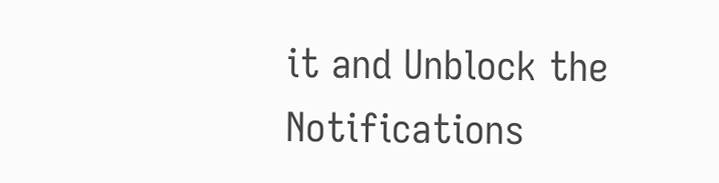it and Unblock the Notifications